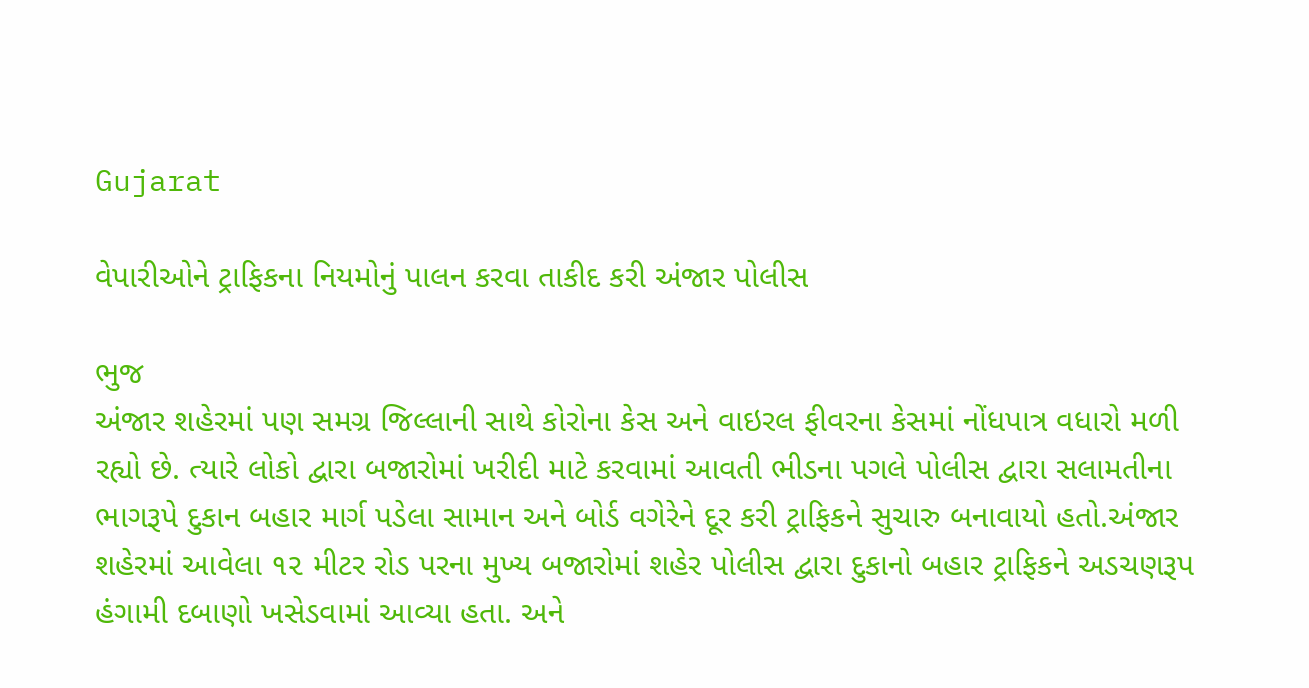Gujarat

વેપારીઓને ટ્રાફિકના નિયમોનું પાલન કરવા તાકીદ કરી અંજાર પોલીસ

ભુજ
અંજાર શહેરમાં પણ સમગ્ર જિલ્લાની સાથે કોરોના કેસ અને વાઇરલ ફીવરના કેસમાં નોંધપાત્ર વધારો મળી રહ્યો છે. ત્યારે લોકો દ્વારા બજારોમાં ખરીદી માટે કરવામાં આવતી ભીડના પગલે પોલીસ દ્વારા સલામતીના ભાગરૂપે દુકાન બહાર માર્ગ પડેલા સામાન અને બોર્ડ વગેરેને દૂર કરી ટ્રાફિકને સુચારુ બનાવાયો હતો.અંજાર શહેરમાં આવેલા ૧૨ મીટર રોડ પરના મુખ્ય બજારોમાં શહેર પોલીસ દ્વારા દુકાનો બહાર ટ્રાફિકને અડચણરૂપ હંગામી દબાણો ખસેડવામાં આવ્યા હતા. અને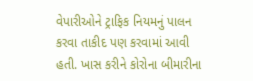વેપારીઓને ટ્રાફિક નિયમનું પાલન કરવા તાકીદ પણ કરવામાં આવી હતી. ખાસ કરીને કોરોના બીમારીના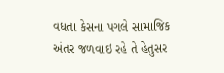વધતા કેસના પગલે સામાજિક અંતર જળવાઇ રહે તે હેતુસર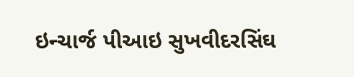ઇન્ચાર્જ પીઆઇ સુખવીદરસિંઘ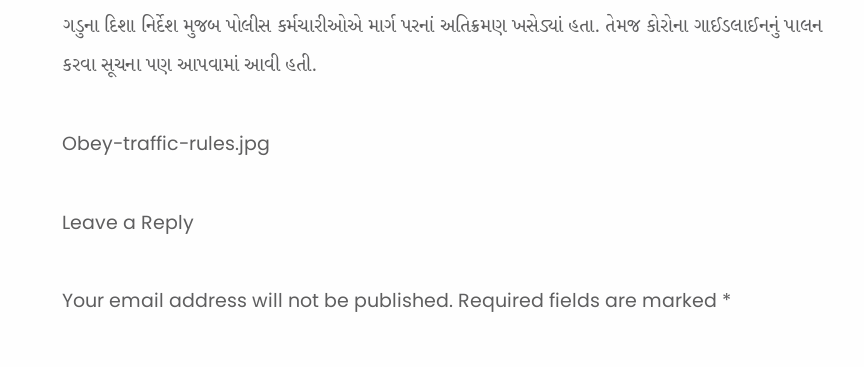ગડુના દિશા નિર્દેશ મુજબ પોલીસ કર્મચારીઓએ માર્ગ પરનાં અતિક્રમણ ખસેડ્યાં હતા. તેમજ કોરોના ગાઈડલાઈનનું પાલન કરવા સૂચના પણ આપવામાં આવી હતી.

Obey-traffic-rules.jpg

Leave a Reply

Your email address will not be published. Required fields are marked *